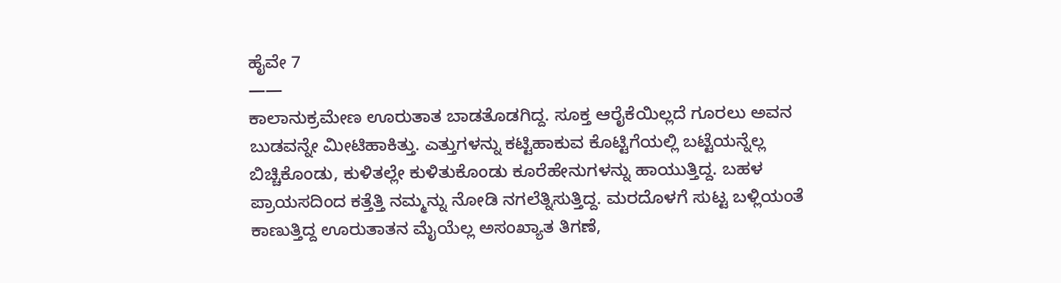ಹೈವೇ 7
——
ಕಾಲಾನುಕ್ರಮೇಣ ಊರುತಾತ ಬಾಡತೊಡಗಿದ್ದ. ಸೂಕ್ತ ಆರೈಕೆಯಿಲ್ಲದೆ ಗೂರಲು ಅವನ ಬುಡವನ್ನೇ ಮೀಟಿಹಾಕಿತ್ತು. ಎತ್ತುಗಳನ್ನು ಕಟ್ಟಿಹಾಕುವ ಕೊಟ್ಟಿಗೆಯಲ್ಲಿ ಬಟ್ಟೆಯನ್ನೆಲ್ಲ ಬಿಚ್ಚಿಕೊಂಡು, ಕುಳಿತಲ್ಲೇ ಕುಳಿತುಕೊಂಡು ಕೂರೆಹೇನುಗಳನ್ನು ಹಾಯುತ್ತಿದ್ದ. ಬಹಳ ಪ್ರಾಯಸದಿಂದ ಕತ್ತೆತ್ತಿ ನಮ್ಮನ್ನು ನೋಡಿ ನಗಲೆತ್ನಿಸುತ್ತಿದ್ದ. ಮರದೊಳಗೆ ಸುಟ್ಟ ಬಳ್ಲಿಯಂತೆ ಕಾಣುತ್ತಿದ್ದ ಊರುತಾತನ ಮೈಯೆಲ್ಲ ಅಸಂಖ್ಯಾತ ತಿಗಣೆ,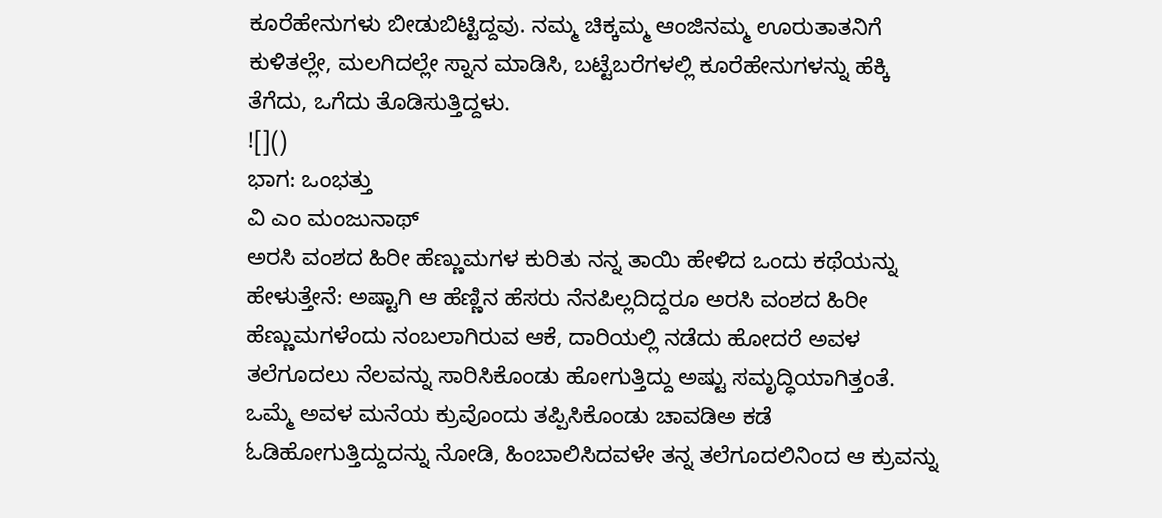ಕೂರೆಹೇನುಗಳು ಬೀಡುಬಿಟ್ಟಿದ್ದವು. ನಮ್ಮ ಚಿಕ್ಕಮ್ಮ ಆಂಜಿನಮ್ಮ ಊರುತಾತನಿಗೆ ಕುಳಿತಲ್ಲೇ, ಮಲಗಿದಲ್ಲೇ ಸ್ನಾನ ಮಾಡಿಸಿ, ಬಟ್ಟೆಬರೆಗಳಲ್ಲಿ ಕೂರೆಹೇನುಗಳನ್ನು ಹೆಕ್ಕಿ ತೆಗೆದು, ಒಗೆದು ತೊಡಿಸುತ್ತಿದ್ದಳು.
![]()
ಭಾಗ: ಒಂಭತ್ತು
ವಿ ಎಂ ಮಂಜುನಾಥ್
ಅರಸಿ ವಂಶದ ಹಿರೀ ಹೆಣ್ಣುಮಗಳ ಕುರಿತು ನನ್ನ ತಾಯಿ ಹೇಳಿದ ಒಂದು ಕಥೆಯನ್ನು ಹೇಳುತ್ತೇನೆ: ಅಷ್ಟಾಗಿ ಆ ಹೆಣ್ಣಿನ ಹೆಸರು ನೆನಪಿಲ್ಲದಿದ್ದರೂ ಅರಸಿ ವಂಶದ ಹಿರೀ ಹೆಣ್ಣುಮಗಳೆಂದು ನಂಬಲಾಗಿರುವ ಆಕೆ, ದಾರಿಯಲ್ಲಿ ನಡೆದು ಹೋದರೆ ಅವಳ ತಲೆಗೂದಲು ನೆಲವನ್ನು ಸಾರಿಸಿಕೊಂಡು ಹೋಗುತ್ತಿದ್ದು ಅಷ್ಟು ಸಮೃದ್ಧಿಯಾಗಿತ್ತಂತೆ. ಒಮ್ಮೆ ಅವಳ ಮನೆಯ ಕ್ರುವೊಂದು ತಪ್ಪಿಸಿಕೊಂಡು ಚಾವಡಿಅ ಕಡೆ ಓಡಿಹೋಗುತ್ತಿದ್ದುದನ್ನು ನೋಡಿ, ಹಿಂಬಾಲಿಸಿದವಳೇ ತನ್ನ ತಲೆಗೂದಲಿನಿಂದ ಆ ಕ್ರುವನ್ನು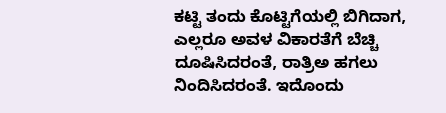ಕಟ್ಟಿ ತಂದು ಕೊಟ್ಟಿಗೆಯಲ್ಲಿ ಬಿಗಿದಾಗ, ಎಲ್ಲರೂ ಅವಳ ವಿಕಾರತೆಗೆ ಬೆಚ್ಚಿ ದೂಷಿಸಿದರಂತೆ, ರಾತ್ರಿಅ ಹಗಲು ನಿಂದಿಸಿದರಂತೆ. ಇದೊಂದು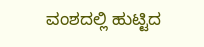ವಂಶದಲ್ಲಿ ಹುಟ್ಟಿದ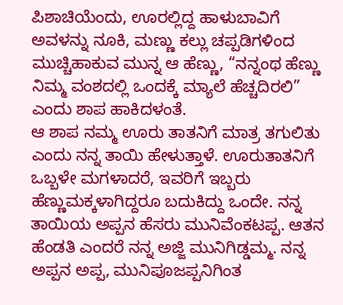ಪಿಶಾಚಿಯೆಂದು, ಊರಲ್ಲಿದ್ದ ಹಾಳುಬಾವಿಗೆ ಅವಳನ್ನು ನೂಕಿ, ಮಣ್ಣು ಕಲ್ಲು ಚಪ್ಪಡಿಗಳಿಂದ ಮುಚ್ಚಿಹಾಕುವ ಮುನ್ನ ಆ ಹೆಣ್ಣು, “ನನ್ನಂಥ ಹೆಣ್ಣು ನಿಮ್ಮ ವಂಶದಲ್ಲಿ ಒಂದಕ್ಕೆ ಮ್ಯಾಲೆ ಹೆಚ್ಚದಿರಲಿ” ಎಂದು ಶಾಪ ಹಾಕಿದಳಂತೆ.
ಆ ಶಾಪ ನಮ್ಮ ಊರು ತಾತನಿಗೆ ಮಾತ್ರ ತಗುಲಿತು ಎಂದು ನನ್ನ ತಾಯಿ ಹೇಳುತ್ತಾಳೆ. ಊರುತಾತನಿಗೆ ಒಬ್ಬಳೇ ಮಗಳಾದರೆ, ಇವರಿಗೆ ಇಬ್ಬರು ಹೆಣ್ಣುಮಕ್ಕಳಾಗಿದ್ದರೂ ಬದುಕಿದ್ದು ಒಂದೇ. ನನ್ನ ತಾಯಿಯ ಅಪ್ಪನ ಹೆಸರು ಮುನಿವೆಂಕಟಪ್ಪ. ಆತನ ಹೆಂಡತಿ ಎಂದರೆ ನನ್ನ ಅಜ್ಜಿ ಮುನಿಗಿಡ್ಡಮ್ಮ. ನನ್ನ ಅಪ್ಪನ ಅಪ್ಪ, ಮುನಿಪೂಜಪ್ಪನಿಗಿಂತ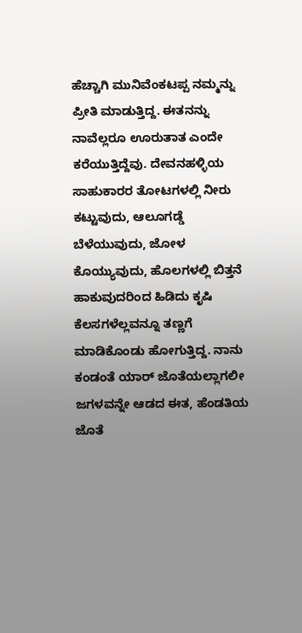ಹೆಚ್ಚಾಗಿ ಮುನಿವೆಂಕಟಪ್ಪ ನಮ್ಮನ್ನು ಪ್ರೀತಿ ಮಾಡುತ್ತಿದ್ದ. ಈತನನ್ನು ನಾವೆಲ್ಲರೂ ಊರುತಾತ ಎಂದೇ ಕರೆಯುತ್ತಿದ್ದೆವು. ದೇವನಹಳ್ಳಿಯ ಸಾಹುಕಾರರ ತೋಟಗಳಲ್ಲಿ ನೀರು ಕಟ್ಟುವುದು, ಆಲೂಗಡ್ಡೆ ಬೆಳೆಯುವುದು, ಜೋಳ ಕೊಯ್ಯುವುದು, ಹೊಲಗಳಲ್ಲಿ ಬಿತ್ತನೆ ಹಾಕುವುದರಿಂದ ಹಿಡಿದು ಕೃಷಿ ಕೆಲಸಗಳೆಲ್ಲವನ್ನೂ ತಣ್ಣಗೆ ಮಾಡಿಕೊಂಡು ಹೋಗುತ್ತಿದ್ದ. ನಾನು ಕಂಡಂತೆ ಯಾರ್ ಜೊತೆಯಲ್ಲಾಗಲೀ ಜಗಳವನ್ನೇ ಆಡದ ಈತ, ಹೆಂಡತಿಯ ಜೊತೆ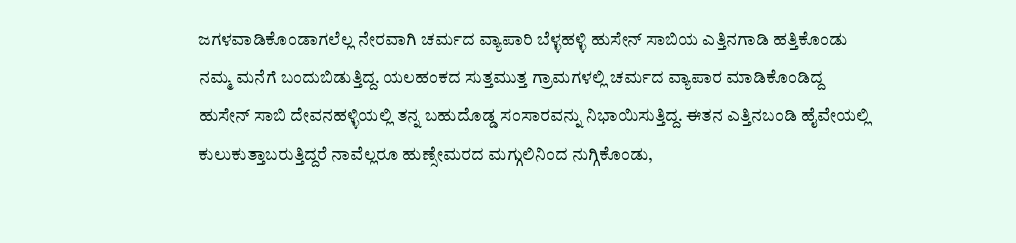ಜಗಳವಾಡಿಕೊಂಡಾಗಲೆಲ್ಲ ನೇರವಾಗಿ ಚರ್ಮದ ವ್ಯಾಪಾರಿ ಬೆಳ್ಳಹಳ್ಳಿ ಹುಸೇನ್ ಸಾಬಿಯ ಎತ್ತಿನಗಾಡಿ ಹತ್ತಿಕೊಂಡು ನಮ್ಮ ಮನೆಗೆ ಬಂದುಬಿಡುತ್ತಿದ್ದ. ಯಲಹಂಕದ ಸುತ್ತಮುತ್ತ ಗ್ರಾಮಗಳಲ್ಲಿ ಚರ್ಮದ ವ್ಯಾಪಾರ ಮಾಡಿಕೊಂಡಿದ್ದ ಹುಸೇನ್ ಸಾಬಿ ದೇವನಹಳ್ಳಿಯಲ್ಲಿ ತನ್ನ ಬಹುದೊಡ್ಡ ಸಂಸಾರವನ್ನು ನಿಭಾಯಿಸುತ್ತಿದ್ದ. ಈತನ ಎತ್ತಿನಬಂಡಿ ಹೈವೇಯಲ್ಲಿ ಕುಲುಕುತ್ತಾಬರುತ್ತಿದ್ದರೆ ನಾವೆಲ್ಲರೂ ಹುಣ್ಸೇಮರದ ಮಗ್ಗುಲಿನಿಂದ ನುಗ್ಗಿಕೊಂಡು,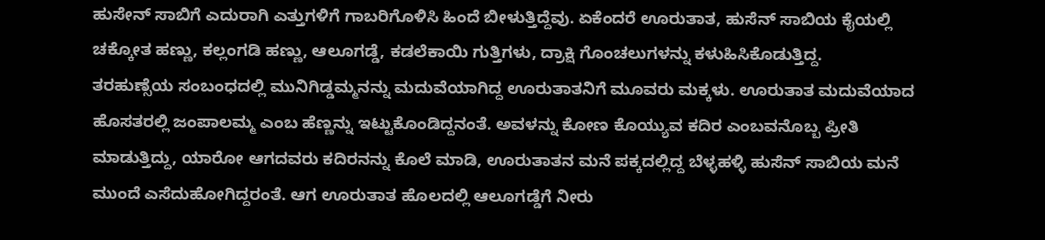ಹುಸೇನ್ ಸಾಬಿಗೆ ಎದುರಾಗಿ ಎತ್ತುಗಳಿಗೆ ಗಾಬರಿಗೊಳಿಸಿ ಹಿಂದೆ ಬೀಳುತ್ತಿದ್ದೆವು. ಏಕೆಂದರೆ ಊರುತಾತ, ಹುಸೆನ್ ಸಾಬಿಯ ಕೈಯಲ್ಲಿ ಚಕ್ಕೋತ ಹಣ್ಣು, ಕಲ್ಲಂಗಡಿ ಹಣ್ಣು, ಆಲೂಗಡ್ಡೆ, ಕಡಲೆಕಾಯಿ ಗುತ್ತಿಗಳು, ದ್ರಾಕ್ಷಿ ಗೊಂಚಲುಗಳನ್ನು ಕಳುಹಿಸಿಕೊಡುತ್ತಿದ್ದ.
ತರಹುಣ್ಸೆಯ ಸಂಬಂಧದಲ್ಲಿ ಮುನಿಗಿಡ್ಡಮ್ಮನನ್ನು ಮದುವೆಯಾಗಿದ್ದ ಊರುತಾತನಿಗೆ ಮೂವರು ಮಕ್ಕಳು. ಊರುತಾತ ಮದುವೆಯಾದ ಹೊಸತರಲ್ಲಿ ಜಂಪಾಲಮ್ಮ ಎಂಬ ಹೆಣ್ಣನ್ನು ಇಟ್ಟುಕೊಂಡಿದ್ದನಂತೆ. ಅವಳನ್ನು ಕೋಣ ಕೊಯ್ಯುವ ಕದಿರ ಎಂಬವನೊಬ್ಬ ಪ್ರೀತಿ ಮಾಡುತ್ತಿದ್ದು, ಯಾರೋ ಆಗದವರು ಕದಿರನನ್ನು ಕೊಲೆ ಮಾಡಿ, ಊರುತಾತನ ಮನೆ ಪಕ್ಕದಲ್ಲಿದ್ದ ಬೆಳ್ಳಹಳ್ಳಿ ಹುಸೆನ್ ಸಾಬಿಯ ಮನೆ ಮುಂದೆ ಎಸೆದುಹೋಗಿದ್ದರಂತೆ. ಆಗ ಊರುತಾತ ಹೊಲದಲ್ಲಿ ಆಲೂಗಡ್ಡೆಗೆ ನೀರು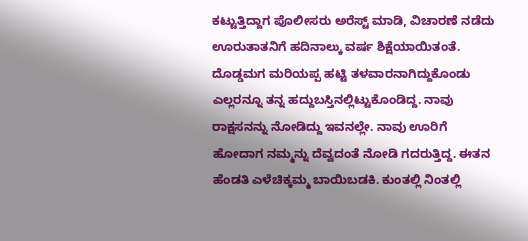ಕಟ್ಟುತ್ತಿದ್ದಾಗ ಪೊಲೀಸರು ಅರೆಸ್ಟ್ ಮಾಡಿ, ವಿಚಾರಣೆ ನಡೆದು ಊರುತಾತನಿಗೆ ಹದಿನಾಲ್ಕು ವರ್ಷ ಶಿಕ್ಷೆಯಾಯಿತಂತೆ.
ದೊಡ್ಡಮಗ ಮರಿಯಪ್ಪ ಹಟ್ಟಿ ತಳವಾರನಾಗಿದ್ದುಕೊಂಡು ಎಲ್ಲರನ್ನೂ ತನ್ನ ಹದ್ದುಬಸ್ತಿನಲ್ಲಿಟ್ಟುಕೊಂಡಿದ್ದ. ನಾವು ರಾಕ್ಷಸನನ್ನು ನೋಡಿದ್ದು ಇವನಲ್ಲೇ. ನಾವು ಊರಿಗೆ ಹೋದಾಗ ನಮ್ಮನ್ನು ದೆವ್ವದಂತೆ ನೋಡಿ ಗದರುತ್ತಿದ್ದ. ಈತನ ಹೆಂಡತಿ ಎಳೆಚಿಕ್ಕಮ್ಮ ಬಾಯಿಬಡಕಿ. ಕುಂತಲ್ಲಿ ನಿಂತಲ್ಲಿ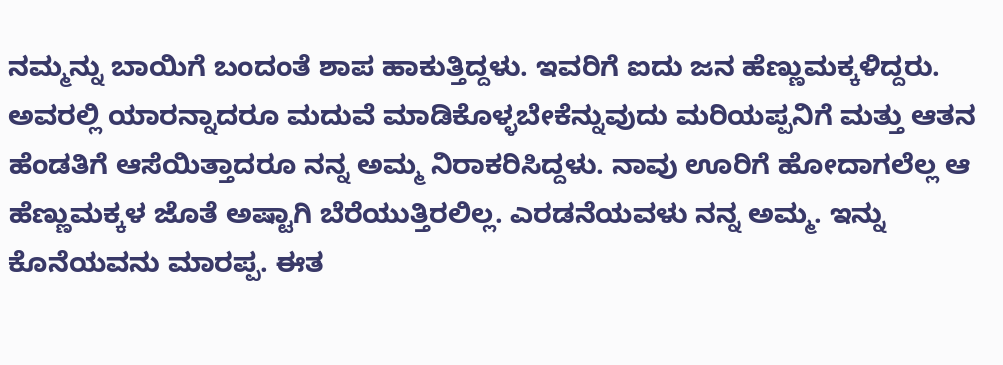ನಮ್ಮನ್ನು ಬಾಯಿಗೆ ಬಂದಂತೆ ಶಾಪ ಹಾಕುತ್ತಿದ್ದಳು. ಇವರಿಗೆ ಐದು ಜನ ಹೆಣ್ಣುಮಕ್ಕಳಿದ್ದರು. ಅವರಲ್ಲಿ ಯಾರನ್ನಾದರೂ ಮದುವೆ ಮಾಡಿಕೊಳ್ಳಬೇಕೆನ್ನುವುದು ಮರಿಯಪ್ಪನಿಗೆ ಮತ್ತು ಆತನ ಹೆಂಡತಿಗೆ ಆಸೆಯಿತ್ತಾದರೂ ನನ್ನ ಅಮ್ಮ ನಿರಾಕರಿಸಿದ್ದಳು. ನಾವು ಊರಿಗೆ ಹೋದಾಗಲೆಲ್ಲ ಆ ಹೆಣ್ಣುಮಕ್ಕಳ ಜೊತೆ ಅಷ್ಟಾಗಿ ಬೆರೆಯುತ್ತಿರಲಿಲ್ಲ. ಎರಡನೆಯವಳು ನನ್ನ ಅಮ್ಮ. ಇನ್ನು ಕೊನೆಯವನು ಮಾರಪ್ಪ. ಈತ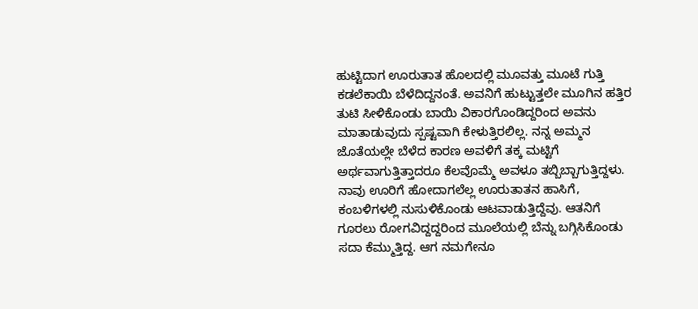ಹುಟ್ಟಿದಾಗ ಊರುತಾತ ಹೊಲದಲ್ಲಿ ಮೂವತ್ತು ಮೂಟೆ ಗುತ್ತಿ ಕಡಲೆಕಾಯಿ ಬೆಳೆದಿದ್ದನಂತೆ. ಅವನಿಗೆ ಹುಟ್ಟುತ್ತಲೇ ಮೂಗಿನ ಹತ್ತಿರ ತುಟಿ ಸೀಳಿಕೊಂಡು ಬಾಯಿ ವಿಕಾರಗೊಂಡಿದ್ದರಿಂದ ಅವನು ಮಾತಾಡುವುದು ಸ್ಪಷ್ಟವಾಗಿ ಕೇಳುತ್ತಿರಲಿಲ್ಲ. ನನ್ನ ಅಮ್ಮನ ಜೊತೆಯಲ್ಲೇ ಬೆಳೆದ ಕಾರಣ ಅವಳಿಗೆ ತಕ್ಕ ಮಟ್ಟಿಗೆ ಅರ್ಥವಾಗುತ್ತಿತ್ತಾದರೂ ಕೆಲವೊಮ್ಮೆ ಅವಳೂ ತಬ್ಬಿಬ್ಬಾಗುತ್ತಿದ್ದಳು.
ನಾವು ಊರಿಗೆ ಹೋದಾಗಲೆಲ್ಲ ಊರುತಾತನ ಹಾಸಿಗೆ, ಕಂಬಳಿಗಳಲ್ಲಿ ನುಸುಳಿಕೊಂಡು ಆಟವಾಡುತ್ತಿದ್ದೆವು. ಆತನಿಗೆ ಗೂರಲು ರೋಗವಿದ್ದದ್ದರಿಂದ ಮೂಲೆಯಲ್ಲಿ ಬೆನ್ನು ಬಗ್ಗಿಸಿಕೊಂಡು ಸದಾ ಕೆಮ್ಮುತ್ತಿದ್ದ. ಆಗ ನಮಗೇನೂ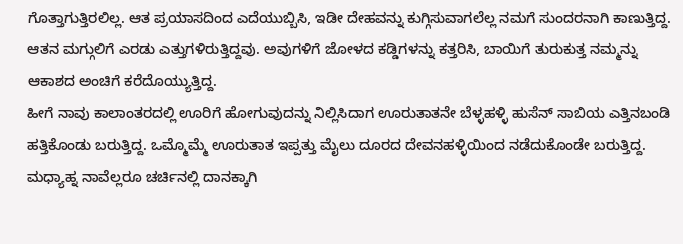ಗೊತ್ತಾಗುತ್ತಿರಲಿಲ್ಲ. ಆತ ಪ್ರಯಾಸದಿಂದ ಎದೆಯುಬ್ಬಿಸಿ, ಇಡೀ ದೇಹವನ್ನು ಕುಗ್ಗಿಸುವಾಗಲೆಲ್ಲ ನಮಗೆ ಸುಂದರನಾಗಿ ಕಾಣುತ್ತಿದ್ದ. ಆತನ ಮಗ್ಗುಲಿಗೆ ಎರಡು ಎತ್ತುಗಳಿರುತ್ತಿದ್ದವು. ಅವುಗಳಿಗೆ ಜೋಳದ ಕಡ್ಡಿಗಳನ್ನು ಕತ್ತರಿಸಿ, ಬಾಯಿಗೆ ತುರುಕುತ್ತ ನಮ್ಮನ್ನು ಆಕಾಶದ ಅಂಚಿಗೆ ಕರೆದೊಯ್ಯುತ್ತಿದ್ದ.
ಹೀಗೆ ನಾವು ಕಾಲಾಂತರದಲ್ಲಿ ಊರಿಗೆ ಹೋಗುವುದನ್ನು ನಿಲ್ಲಿಸಿದಾಗ ಊರುತಾತನೇ ಬೆಳ್ಳಹಳ್ಳಿ ಹುಸೆನ್ ಸಾಬಿಯ ಎತ್ತಿನಬಂಡಿ ಹತ್ತಿಕೊಂಡು ಬರುತ್ತಿದ್ದ. ಒಮ್ಮೊಮ್ಮೆ ಊರುತಾತ ಇಪ್ಪತ್ತು ಮೈಲು ದೂರದ ದೇವನಹಳ್ಳಿಯಿಂದ ನಡೆದುಕೊಂಡೇ ಬರುತ್ತಿದ್ದ. ಮಧ್ಯಾಹ್ನ ನಾವೆಲ್ಲರೂ ಚರ್ಚಿನಲ್ಲಿ ದಾನಕ್ಕಾಗಿ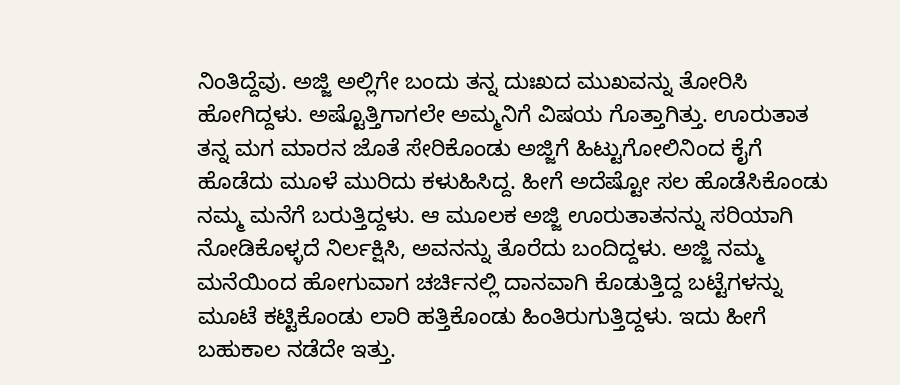ನಿಂತಿದ್ದೆವು. ಅಜ್ಜಿ ಅಲ್ಲಿಗೇ ಬಂದು ತನ್ನ ದುಃಖದ ಮುಖವನ್ನು ತೋರಿಸಿ ಹೋಗಿದ್ದಳು. ಅಷ್ಟೊತ್ತಿಗಾಗಲೇ ಅಮ್ಮನಿಗೆ ವಿಷಯ ಗೊತ್ತಾಗಿತ್ತು. ಊರುತಾತ ತನ್ನ ಮಗ ಮಾರನ ಜೊತೆ ಸೇರಿಕೊಂಡು ಅಜ್ಜಿಗೆ ಹಿಟ್ಟುಗೋಲಿನಿಂದ ಕೈಗೆ ಹೊಡೆದು ಮೂಳೆ ಮುರಿದು ಕಳುಹಿಸಿದ್ದ. ಹೀಗೆ ಅದೆಷ್ಟೋ ಸಲ ಹೊಡೆಸಿಕೊಂಡು ನಮ್ಮ ಮನೆಗೆ ಬರುತ್ತಿದ್ದಳು. ಆ ಮೂಲಕ ಅಜ್ಜಿ ಊರುತಾತನನ್ನು ಸರಿಯಾಗಿ ನೋಡಿಕೊಳ್ಳದೆ ನಿರ್ಲಕ್ಷಿಸಿ, ಅವನನ್ನು ತೊರೆದು ಬಂದಿದ್ದಳು. ಅಜ್ಜಿ ನಮ್ಮ ಮನೆಯಿಂದ ಹೋಗುವಾಗ ಚರ್ಚಿನಲ್ಲಿ ದಾನವಾಗಿ ಕೊಡುತ್ತಿದ್ದ ಬಟ್ಟೆಗಳನ್ನು ಮೂಟೆ ಕಟ್ಟಿಕೊಂಡು ಲಾರಿ ಹತ್ತಿಕೊಂಡು ಹಿಂತಿರುಗುತ್ತಿದ್ದಳು. ಇದು ಹೀಗೆ ಬಹುಕಾಲ ನಡೆದೇ ಇತ್ತು.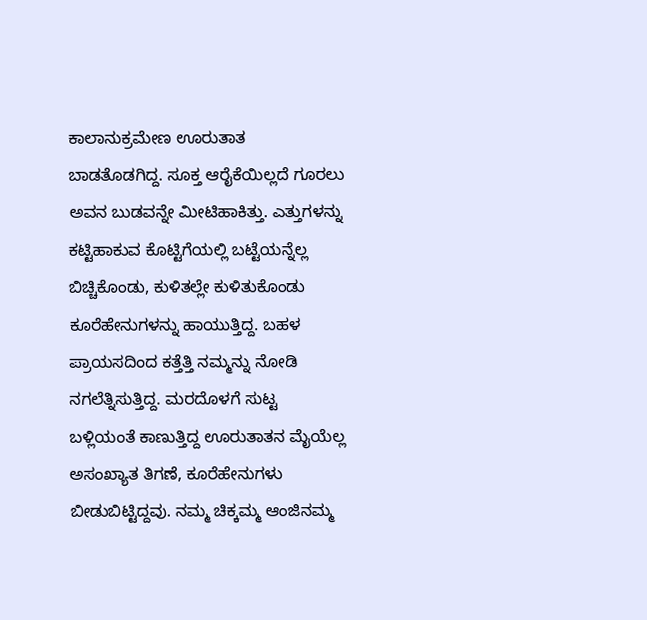ಕಾಲಾನುಕ್ರಮೇಣ ಊರುತಾತ ಬಾಡತೊಡಗಿದ್ದ. ಸೂಕ್ತ ಆರೈಕೆಯಿಲ್ಲದೆ ಗೂರಲು ಅವನ ಬುಡವನ್ನೇ ಮೀಟಿಹಾಕಿತ್ತು. ಎತ್ತುಗಳನ್ನು ಕಟ್ಟಿಹಾಕುವ ಕೊಟ್ಟಿಗೆಯಲ್ಲಿ ಬಟ್ಟೆಯನ್ನೆಲ್ಲ ಬಿಚ್ಚಿಕೊಂಡು, ಕುಳಿತಲ್ಲೇ ಕುಳಿತುಕೊಂಡು ಕೂರೆಹೇನುಗಳನ್ನು ಹಾಯುತ್ತಿದ್ದ. ಬಹಳ ಪ್ರಾಯಸದಿಂದ ಕತ್ತೆತ್ತಿ ನಮ್ಮನ್ನು ನೋಡಿ ನಗಲೆತ್ನಿಸುತ್ತಿದ್ದ. ಮರದೊಳಗೆ ಸುಟ್ಟ ಬಳ್ಲಿಯಂತೆ ಕಾಣುತ್ತಿದ್ದ ಊರುತಾತನ ಮೈಯೆಲ್ಲ ಅಸಂಖ್ಯಾತ ತಿಗಣೆ, ಕೂರೆಹೇನುಗಳು ಬೀಡುಬಿಟ್ಟಿದ್ದವು. ನಮ್ಮ ಚಿಕ್ಕಮ್ಮ ಆಂಜಿನಮ್ಮ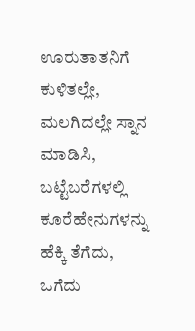ಊರುತಾತನಿಗೆ ಕುಳಿತಲ್ಲೇ, ಮಲಗಿದಲ್ಲೇ ಸ್ನಾನ ಮಾಡಿಸಿ, ಬಟ್ಟೆಬರೆಗಳಲ್ಲಿ ಕೂರೆಹೇನುಗಳನ್ನು ಹೆಕ್ಕಿ ತೆಗೆದು, ಒಗೆದು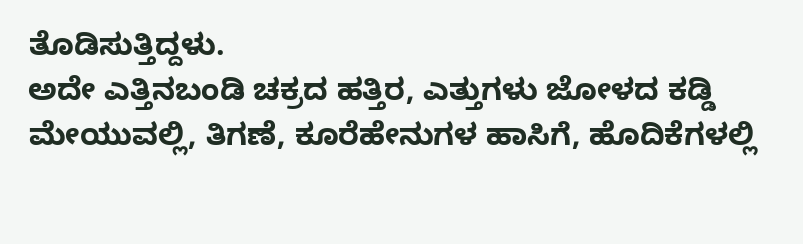ತೊಡಿಸುತ್ತಿದ್ದಳು.
ಅದೇ ಎತ್ತಿನಬಂಡಿ ಚಕ್ರದ ಹತ್ತಿರ, ಎತ್ತುಗಳು ಜೋಳದ ಕಡ್ಡಿ ಮೇಯುವಲ್ಲಿ, ತಿಗಣೆ, ಕೂರೆಹೇನುಗಳ ಹಾಸಿಗೆ, ಹೊದಿಕೆಗಳಲ್ಲಿ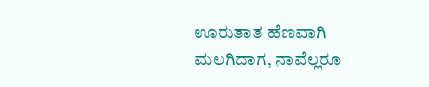ಊರುತಾತ ಹೆಣವಾಗಿ ಮಲಗಿದಾಗ, ನಾವೆಲ್ಲರೂ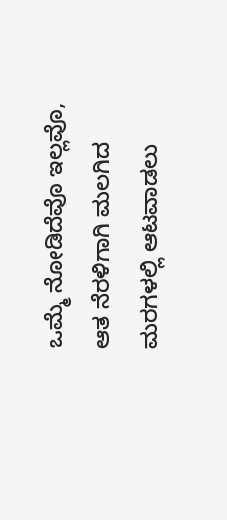ಒಮ್ಮೆ ನೋಡಿದೆವೊ ಇಲ್ಲವೊ, ಆತ ನೆರಳಿಗಾಗಿ ಮಲಗಿದ ಮರಗಳಲ್ಲಿ ಆಟವಾಡಲು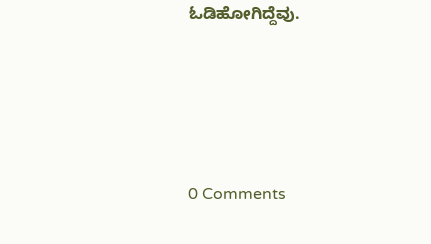ಓಡಿಹೋಗಿದ್ದೆವು.





0 Comments